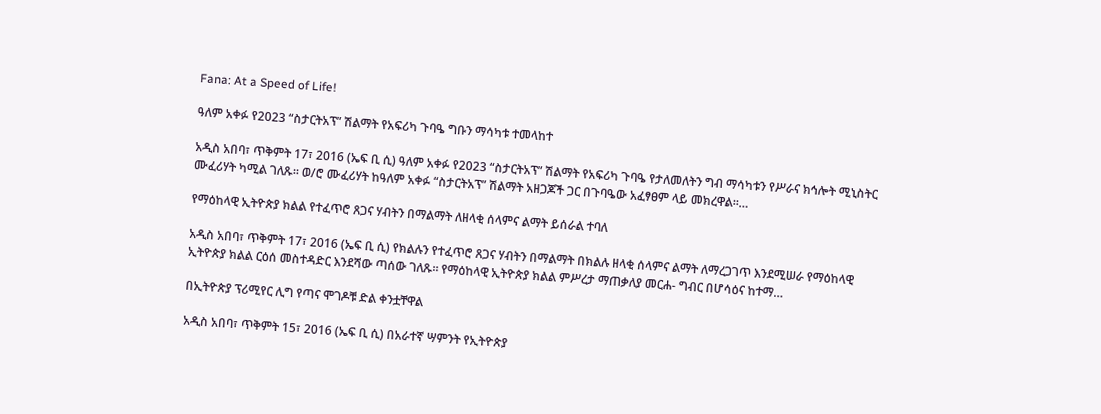Fana: At a Speed of Life!

ዓለም አቀፉ የ2023 “ስታርትአፕ” ሽልማት የአፍሪካ ጉባዔ ግቡን ማሳካቱ ተመላከተ

አዲስ አበባ፣ ጥቅምት 17፣ 2016 (ኤፍ ቢ ሲ) ዓለም አቀፉ የ2023 “ስታርትአፕ” ሽልማት የአፍሪካ ጉባዔ የታለመለትን ግብ ማሳካቱን የሥራና ክኅሎት ሚኒስትር ሙፈሪሃት ካሚል ገለጹ፡፡ ወ/ሮ ሙፈሪሃት ከዓለም አቀፉ “ስታርትአፕ” ሽልማት አዘጋጆች ጋር በጉባዔው አፈፃፀም ላይ መክረዋል፡፡…

የማዕከላዊ ኢትዮጵያ ክልል የተፈጥሮ ጸጋና ሃብትን በማልማት ለዘላቂ ሰላምና ልማት ይሰራል ተባለ

አዲስ አበባ፣ ጥቅምት 17፣ 2016 (ኤፍ ቢ ሲ) የክልሉን የተፈጥሮ ጸጋና ሃብትን በማልማት በክልሉ ዘላቂ ሰላምና ልማት ለማረጋገጥ እንደሚሠራ የማዕከላዊ ኢትዮጵያ ክልል ርዕሰ መስተዳድር እንደሻው ጣሰው ገለጹ። የማዕከላዊ ኢትዮጵያ ክልል ምሥረታ ማጠቃለያ መርሐ- ግብር በሆሳዕና ከተማ…

በኢትዮጵያ ፕሪሚየር ሊግ የጣና ሞገዶቹ ድል ቀንቷቸዋል

አዲስ አበባ፣ ጥቅምት 15፣ 2016 (ኤፍ ቢ ሲ) በአራተኛ ሣምንት የኢትዮጵያ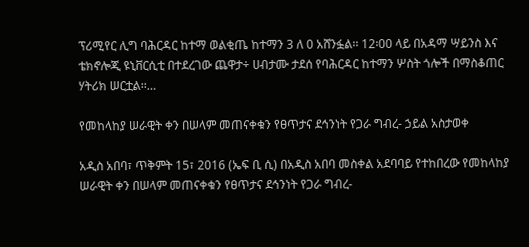ፕሪሚየር ሊግ ባሕርዳር ከተማ ወልቂጤ ከተማን 3 ለ 0 አሸንፏል፡፡ 12፡00 ላይ በአዳማ ሣይንስ እና ቴክኖሎጂ ዩኒቨርሲቲ በተደረገው ጨዋታ÷ ሀብታሙ ታደሰ የባሕርዳር ከተማን ሦስት ጎሎች በማስቆጠር ሃትሪክ ሠርቷል፡፡…

የመከላከያ ሠራዊት ቀን በሠላም መጠናቀቁን የፀጥታና ደኅንነት የጋራ ግብረ- ኃይል አስታወቀ

አዲስ አበባ፣ ጥቅምት 15፣ 2016 (ኤፍ ቢ ሲ) በአዲስ አበባ መስቀል አደባባይ የተከበረው የመከላከያ ሠራዊት ቀን በሠላም መጠናቀቁን የፀጥታና ደኅንነት የጋራ ግብረ-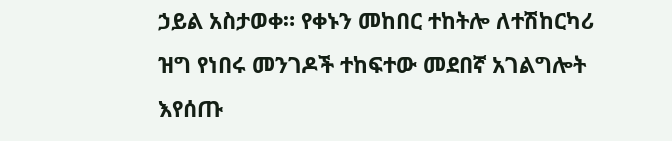ኃይል አስታወቀ። የቀኑን መከበር ተከትሎ ለተሽከርካሪ ዝግ የነበሩ መንገዶች ተከፍተው መደበኛ አገልግሎት እየሰጡ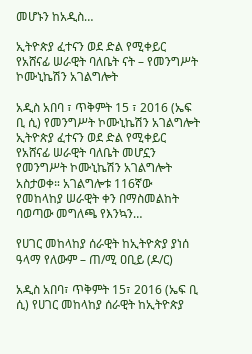መሆኑን ከአዲስ…

ኢትዮጵያ ፈተናን ወደ ድል የሚቀይር የአሸናፊ ሠራዊት ባለቤት ናት – የመንግሥት ኮሙኒኬሽን አገልግሎት

አዲስ አበባ ፣ ጥቅምት 15 ፣ 2016 (ኤፍ ቢ ሲ) የመንግሥት ኮሙኒኬሽን አገልግሎት ኢትዮጵያ ፈተናን ወደ ድል የሚቀይር የአሸናፊ ሠራዊት ባለቤት መሆኗን የመንግሥት ኮሙኒኬሽን አገልግሎት አስታወቀ። አገልግሎቱ 116ኛው የመከላከያ ሠራዊት ቀን በማስመልከት ባወጣው መግለጫ የእንኳን…

የሀገር መከላከያ ሰራዊት ከኢትዮጵያ ያነሰ ዓላማ የለውም – ጠ/ሚ ዐቢይ (ዶ/ር)

አዲስ አበባ፣ ጥቅምት 15፣ 2016 (ኤፍ ቢ ሲ) የሀገር መከላከያ ሰራዊት ከኢትዮጵያ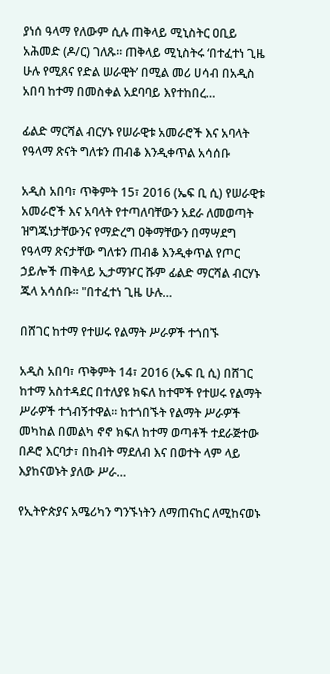ያነሰ ዓላማ የለውም ሲሉ ጠቅላይ ሚኒስትር ዐቢይ አሕመድ (ዶ/ር) ገለጹ። ጠቅላይ ሚኒስትሩ ‘በተፈተነ ጊዜ ሁሉ የሚጸና የድል ሠራዊት’ በሚል መሪ ሀሳብ በአዲስ አበባ ከተማ በመስቀል አደባባይ እየተከበረ…

ፊልድ ማርሻል ብርሃኑ የሠራዊቱ አመራሮች እና አባላት የዓላማ ጽናት ግለቱን ጠብቆ እንዲቀጥል አሳሰቡ

አዲስ አበባ፣ ጥቅምት 15፣ 2016 (ኤፍ ቢ ሲ) የሠራዊቱ አመራሮች እና አባላት የተጣለባቸውን አደራ ለመወጣት ዝግጁነታቸውንና የማድረግ ዐቅማቸውን በማሣደግ የዓላማ ጽናታቸው ግለቱን ጠብቆ እንዲቀጥል የጦር ኃይሎች ጠቅላይ ኢታማዦር ሹም ፊልድ ማርሻል ብርሃኑ ጁላ አሳሰቡ፡፡ "በተፈተነ ጊዜ ሁሉ…

በሸገር ከተማ የተሠሩ የልማት ሥራዎች ተጎበኙ

አዲስ አበባ፣ ጥቅምት 14፣ 2016 (ኤፍ ቢ ሲ) በሸገር ከተማ አስተዳደር በተለያዩ ክፍለ ከተሞች የተሠሩ የልማት ሥራዎች ተጎብኝተዋል፡፡ ከተጎበኙት የልማት ሥራዎች መካከል በመልካ ኖኖ ክፍለ ከተማ ወጣቶች ተደራጅተው በዶሮ እርባታ፣ በከብት ማደለብ እና በወተት ላም ላይ እያከናወኑት ያለው ሥራ…

የኢትዮጵያና አሜሪካን ግንኙነትን ለማጠናከር ለሚከናወኑ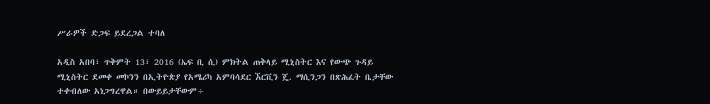ሥራዎች ድጋፍ ይደረጋል ተባለ

አዲስ አበባ፣ ጥቅምት 13፣ 2016 (ኤፍ ቢ ሲ) ምክትል ጠቅላይ ሚኒስትር እና የውጭ ጉዳይ ሚኒስትር ደመቀ መኮንን በኢትዮጵያ የአሜሪካ አምባሳደር ኧርቪን ጄ. ማሲንጋን በጽሕፈት ቤታቸው ተቀብለው አነጋግረዋል። በውይይታቸውም÷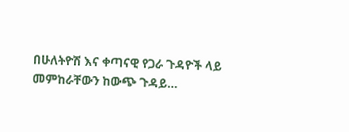በሁለትዮሽ እና ቀጣናዊ የጋራ ጉዳዮች ላይ መምከራቸውን ከውጭ ጉዳይ…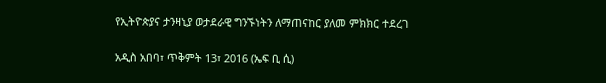የኢትዮጵያና ታንዛኒያ ወታደራዊ ግንኙነትን ለማጠናከር ያለመ ምክክር ተደረገ

አዲስ አበባ፣ ጥቅምት 13፣ 2016 (ኤፍ ቢ ሲ)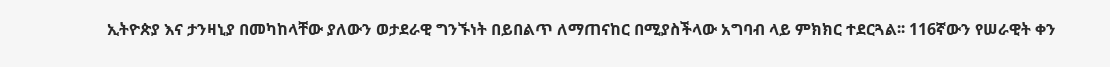ኢትዮጵያ እና ታንዛኒያ በመካከላቸው ያለውን ወታደራዊ ግንኙነት በይበልጥ ለማጠናከር በሚያስችላው አግባብ ላይ ምክክር ተደርጓል፡፡ 116ኛውን የሠራዊት ቀን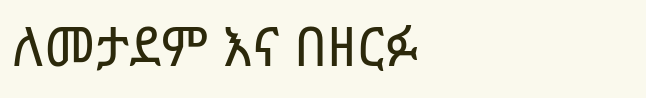ለመታደም እና በዘርፉ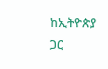ከኢትዮጵያ ጋር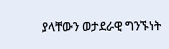ያላቸውን ወታደራዊ ግንኙነት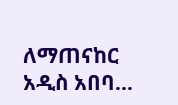ለማጠናከር አዲስ አበባ…